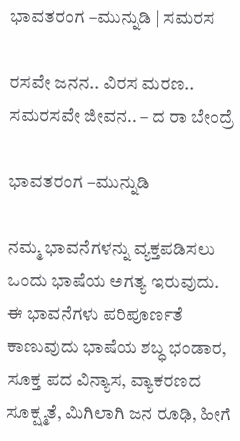ಭಾವತರಂಗ –ಮುನ್ನುಡಿ | ಸಮರಸ

ರಸವೇ ಜನನ.. ವಿರಸ ಮರಣ.. ಸಮರಸವೇ ಜೀವನ.. – ದ ರಾ ಬೇಂದ್ರೆ

ಭಾವತರಂಗ –ಮುನ್ನುಡಿ

ನಮ್ಮ ಭಾವನೆಗಳನ್ನು ವ್ಯಕ್ತಪಡಿಸಲು ಒಂದು ಭಾಷೆಯ ಅಗತ್ಯ ಇರುವುದು. ಈ ಭಾವನೆಗಳು ಪರಿಪೂರ್ಣತೆ ಕಾಣುವುದು ಭಾಷೆಯ ಶಬ್ಧ ಭಂಡಾರ, ಸೂಕ್ತ ಪದ ವಿನ್ಯಾಸ, ವ್ಯಾಕರಣದ ಸೂಕ್ಷ್ಮತೆ, ಮಿಗಿಲಾಗಿ ಜನ ರೂಢಿ, ಹೀಗೆ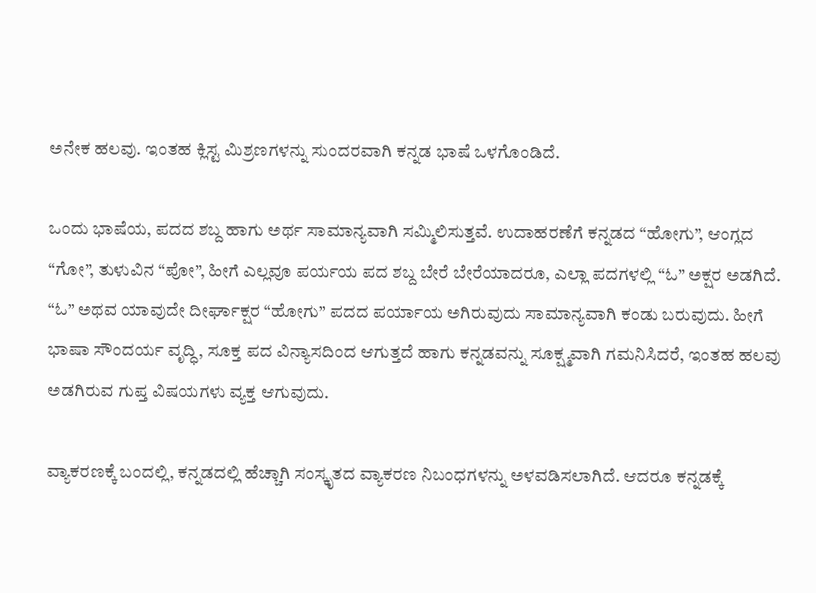ಅನೇಕ ಹಲವು. ಇಂತಹ ಕ್ಲಿಸ್ಟ ಮಿಶ್ರಣಗಳನ್ನು ಸುಂದರವಾಗಿ ಕನ್ನಡ ಭಾಷೆ ಒಳಗೊಂಡಿದೆ.

ಒಂದು ಭಾಷೆಯ, ಪದದ ಶಬ್ದ ಹಾಗು ಅರ್ಥ ಸಾಮಾನ್ಯವಾಗಿ ಸಮ್ಮಿಲಿಸುತ್ತವೆ. ಉದಾಹರಣೆಗೆ ಕನ್ನಡದ “ಹೋಗು”, ಆಂಗ್ಲದ “ಗೋ”, ತುಳುವಿನ “ಪೋ”, ಹೀಗೆ ಎಲ್ಲವೂ ಪರ್ಯಯ ಪದ ಶಬ್ದ ಬೇರೆ ಬೇರೆಯಾದರೂ, ಎಲ್ಲಾ ಪದಗಳಲ್ಲಿ “ಓ” ಅಕ್ಷರ ಅಡಗಿದೆ. “ಓ” ಅಥವ ಯಾವುದೇ ದೀರ್ಘಾಕ್ಷರ “ಹೋಗು” ಪದದ ಪರ್ಯಾಯ ಅಗಿರುವುದು ಸಾಮಾನ್ಯವಾಗಿ ಕಂಡು ಬರುವುದು. ಹೀಗೆ ಭಾಷಾ ಸೌಂದರ್ಯ ವೃದ್ಧಿ, ಸೂಕ್ತ ಪದ ವಿನ್ಯಾಸದಿಂದ ಆಗುತ್ತದೆ ಹಾಗು ಕನ್ನಡವನ್ನು ಸೂಕ್ಷ್ಮವಾಗಿ ಗಮನಿಸಿದರೆ, ಇಂತಹ ಹಲವು ಅಡಗಿರುವ ಗುಪ್ತ ವಿಷಯಗಳು ವ್ಯಕ್ತ ಆಗುವುದು.

ವ್ಯಾಕರಣಕ್ಕೆ ಬಂದಲ್ಲಿ, ಕನ್ನಡದಲ್ಲಿ ಹೆಚ್ಚಾಗಿ ಸಂಸ್ಕೃತದ ವ್ಯಾಕರಣ ನಿಬಂಧಗಳನ್ನು ಅಳವಡಿಸಲಾಗಿದೆ. ಆದರೂ ಕನ್ನಡಕ್ಕೆ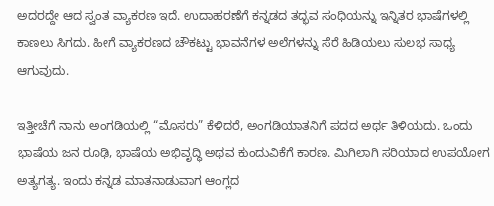ಅದರದ್ದೇ ಆದ ಸ್ವಂತ ವ್ಯಾಕರಣ ಇದೆ. ಉದಾಹರಣೆಗೆ ಕನ್ನಡದ ತದ್ಭವ ಸಂಧಿಯನ್ನು ಇನ್ನಿತರ ಭಾಷೆಗಳಲ್ಲಿ ಕಾಣಲು ಸಿಗದು. ಹೀಗೆ ವ್ಯಾಕರಣದ ಚೌಕಟ್ಟು ಭಾವನೆಗಳ ಅಲೆಗಳನ್ನು ಸೆರೆ ಹಿಡಿಯಲು ಸುಲಭ ಸಾಧ್ಯ ಆಗುವುದು.

ಇತ್ತೀಚೆಗೆ ನಾನು ಅಂಗಡಿಯಲ್ಲಿ “ಮೊಸರು” ಕೆಳಿದರೆ, ಅಂಗಡಿಯಾತನಿಗೆ ಪದದ ಅರ್ಥ ತಿಳಿಯದು. ಒಂದು ಭಾಷೆಯ ಜನ ರೂಢಿ, ಭಾಷೆಯ ಅಭಿವೃದ್ಧಿ ಅಥವ ಕುಂದುವಿಕೆಗೆ ಕಾರಣ. ಮಿಗಿಲಾಗಿ ಸರಿಯಾದ ಉಪಯೋಗ ಅತ್ಯಗತ್ಯ. ಇಂದು ಕನ್ನಡ ಮಾತನಾಡುವಾಗ ಆಂಗ್ಲದ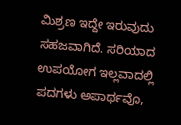ಮಿಶ್ರಣ ಇದ್ದೇ ಇರುವುದು ಸಹಜವಾಗಿದೆ. ಸರಿಯಾದ ಉಪಯೋಗ ಇಲ್ಲವಾದಲ್ಲಿ ಪದಗಳು ಅಪಾರ್ಥವೊ,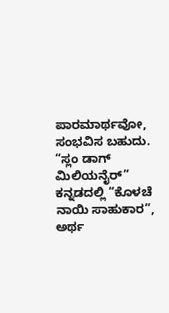ಪಾರಮಾರ್ಥವೋ, ಸಂಭವಿಸ ಬಹುದು. “ಸ್ಲಂ ಡಾಗ್ ಮಿಲಿಯನೈರ್” ಕನ್ನಡದಲ್ಲಿ “ಕೊಳಚೆ ನಾಯಿ ಸಾಹುಕಾರ”, ಅರ್ಥ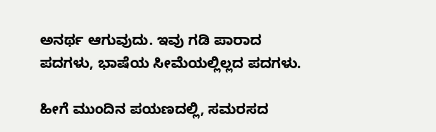ಅನರ್ಥ ಆಗುವುದು. ಇವು ಗಡಿ ಪಾರಾದ ಪದಗಳು, ಭಾಷೆಯ ಸೀಮೆಯಲ್ಲಿಲ್ಲದ ಪದಗಳು.

ಹೀಗೆ ಮುಂದಿನ ಪಯಣದಲ್ಲಿ, ಸಮರಸದ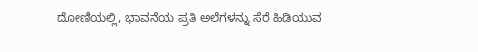ದೋಣಿಯಲ್ಲಿ, ಭಾವನೆಯ ಪ್ರತಿ ಅಲೆಗಳನ್ನು ಸೆರೆ ಹಿಡಿಯುವ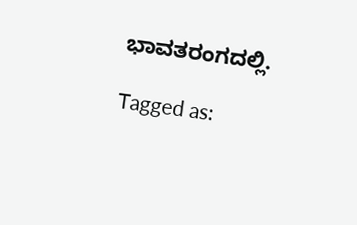ಭಾವತರಂಗದಲ್ಲಿ.

Tagged as: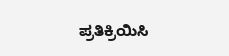ಪ್ರತಿಕ್ರಿಯಿಸಿ